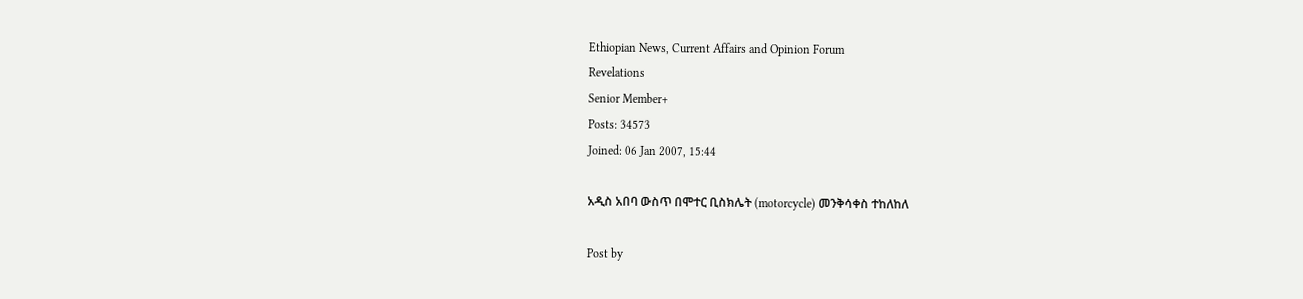Ethiopian News, Current Affairs and Opinion Forum
Revelations
Senior Member+
Posts: 34573
Joined: 06 Jan 2007, 15:44

አዲስ አበባ ውስጥ በሞተር ቢስክሌት (motorcycle) መንቅሳቀስ ተከለከለ

Post by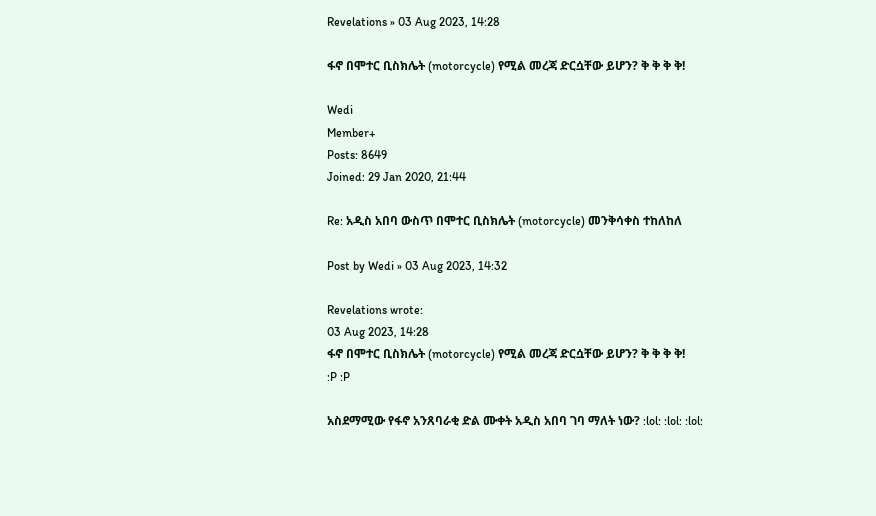Revelations » 03 Aug 2023, 14:28

ፋኖ በሞተር ቢስክሌት (motorcycle) የሚል መረጃ ድርሷቸው ይሆን? ቅ ቅ ቅ ቅ!

Wedi
Member+
Posts: 8649
Joined: 29 Jan 2020, 21:44

Re: አዲስ አበባ ውስጥ በሞተር ቢስክሌት (motorcycle) መንቅሳቀስ ተከለከለ

Post by Wedi » 03 Aug 2023, 14:32

Revelations wrote:
03 Aug 2023, 14:28
ፋኖ በሞተር ቢስክሌት (motorcycle) የሚል መረጃ ድርሷቸው ይሆን? ቅ ቅ ቅ ቅ!
:P :P

አስደማሚው የፋኖ አንጸባራቂ ድል ሙቀት አዲስ አበባ ገባ ማለት ነው? :lol: :lol: :lol: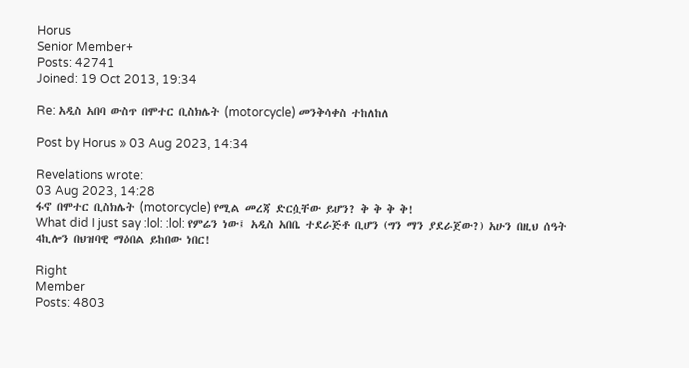Horus
Senior Member+
Posts: 42741
Joined: 19 Oct 2013, 19:34

Re: አዲስ አበባ ውስጥ በሞተር ቢስክሌት (motorcycle) መንቅሳቀስ ተከለከለ

Post by Horus » 03 Aug 2023, 14:34

Revelations wrote:
03 Aug 2023, 14:28
ፋኖ በሞተር ቢስክሌት (motorcycle) የሚል መረጃ ድርሷቸው ይሆን? ቅ ቅ ቅ ቅ!
What did I just say :lol: :lol: የምሬን ነው፤ አዲስ አበቤ ተደራጅቶ ቢሆን (ግን ማን ያደራጀው?) አሁን በዚህ ሰዓት 4ኪሎን በህዝባዊ ማዕበል ይከበው ነበር!

Right
Member
Posts: 4803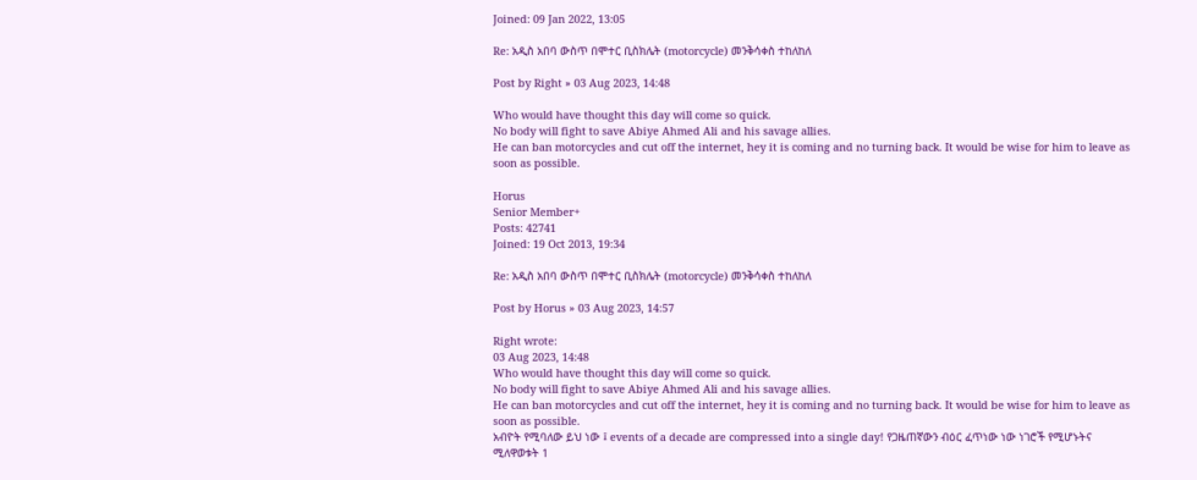Joined: 09 Jan 2022, 13:05

Re: አዲስ አበባ ውስጥ በሞተር ቢስክሌት (motorcycle) መንቅሳቀስ ተከለከለ

Post by Right » 03 Aug 2023, 14:48

Who would have thought this day will come so quick.
No body will fight to save Abiye Ahmed Ali and his savage allies.
He can ban motorcycles and cut off the internet, hey it is coming and no turning back. It would be wise for him to leave as soon as possible.

Horus
Senior Member+
Posts: 42741
Joined: 19 Oct 2013, 19:34

Re: አዲስ አበባ ውስጥ በሞተር ቢስክሌት (motorcycle) መንቅሳቀስ ተከለከለ

Post by Horus » 03 Aug 2023, 14:57

Right wrote:
03 Aug 2023, 14:48
Who would have thought this day will come so quick.
No body will fight to save Abiye Ahmed Ali and his savage allies.
He can ban motorcycles and cut off the internet, hey it is coming and no turning back. It would be wise for him to leave as soon as possible.
አብዮት የሚባለው ይህ ነው ፤ events of a decade are compressed into a single day! የጋዜጠኛውን ብዕር ፈጥነው ነው ነገሮች የሚሆኑትና ሚለዋወቱት 1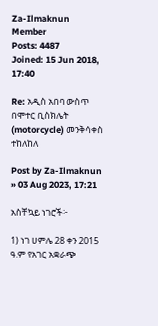Za-Ilmaknun
Member
Posts: 4487
Joined: 15 Jun 2018, 17:40

Re: አዲስ አበባ ውስጥ በሞተር ቢስክሌት (motorcycle) መንቅሳቀስ ተከለከለ

Post by Za-Ilmaknun » 03 Aug 2023, 17:21

አስቸኳይ ነገሮች፦

1) ነገ ሀምሌ 28 ቀን 2015 ዓ.ም የአገር አቋራጭ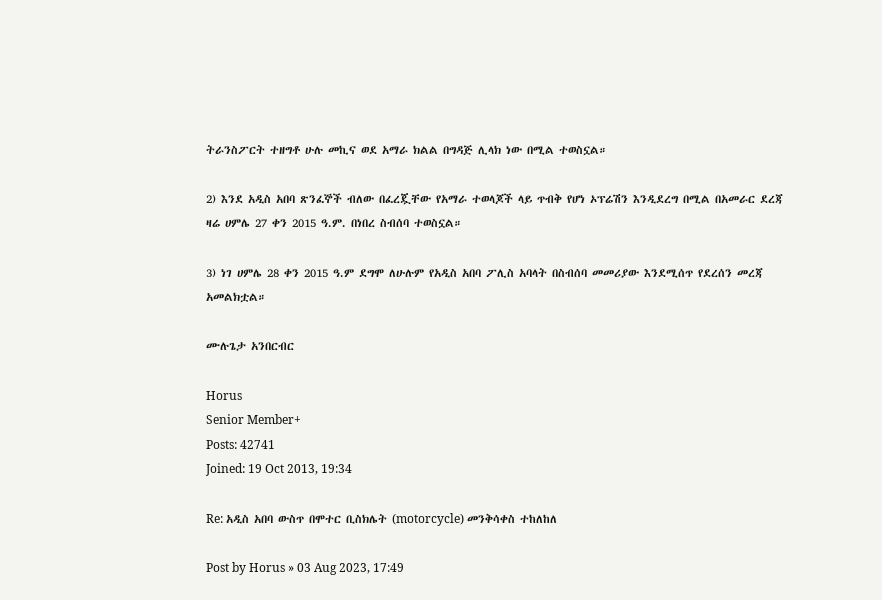ትራንስፖርት ተዘግቶ ሁሉ መኪና ወደ አማራ ክልል በግዳጅ ሊላክ ነው በሚል ተወስኗል።

2) እንደ አዲስ አበባ ጽንፈኞች ብለው በፈረጇቸው የአማራ ተወላጆች ላይ ጥብቅ የሆነ ኦፕሬሽን እንዲደረግ በሚል በአመራር ደረጃ ዛሬ ሀምሌ 27 ቀን 2015 ዓ.ም. በነበረ ስብሰባ ተወስኗል።

3) ነገ ሀምሌ 28 ቀን 2015 ዓ.ም ደግሞ ለሁሉም የአዲስ አበባ ፖሊስ አባላት በስብሰባ መመሪያው እንደሚሰጥ የደረሰን መረጃ አመልክቷል።

ሙሉጌታ አንበርብር

Horus
Senior Member+
Posts: 42741
Joined: 19 Oct 2013, 19:34

Re: አዲስ አበባ ውስጥ በሞተር ቢስክሌት (motorcycle) መንቅሳቀስ ተከለከለ

Post by Horus » 03 Aug 2023, 17:49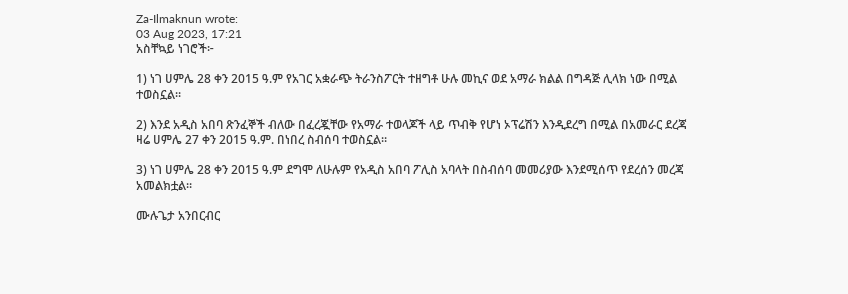Za-Ilmaknun wrote:
03 Aug 2023, 17:21
አስቸኳይ ነገሮች፦

1) ነገ ሀምሌ 28 ቀን 2015 ዓ.ም የአገር አቋራጭ ትራንስፖርት ተዘግቶ ሁሉ መኪና ወደ አማራ ክልል በግዳጅ ሊላክ ነው በሚል ተወስኗል።

2) እንደ አዲስ አበባ ጽንፈኞች ብለው በፈረጇቸው የአማራ ተወላጆች ላይ ጥብቅ የሆነ ኦፕሬሽን እንዲደረግ በሚል በአመራር ደረጃ ዛሬ ሀምሌ 27 ቀን 2015 ዓ.ም. በነበረ ስብሰባ ተወስኗል።

3) ነገ ሀምሌ 28 ቀን 2015 ዓ.ም ደግሞ ለሁሉም የአዲስ አበባ ፖሊስ አባላት በስብሰባ መመሪያው እንደሚሰጥ የደረሰን መረጃ አመልክቷል።

ሙሉጌታ አንበርብር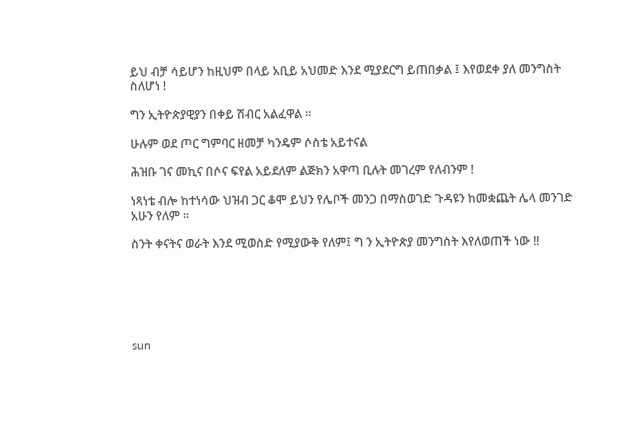ይህ ብቻ ሳይሆን ከዚህም በላይ አቢይ አህመድ እንደ ሚያደርግ ይጠበቃል ፤ እየወደቀ ያለ መንግስት ስለሆነ !

ግን ኢትዮጵያዊያን በቀይ ሽብር አልፈዋል ።

ሁሉም ወደ ጦር ግምባር ዘመቻ ካንዴም ሶስቴ አይተናል

ሕዝቡ ገና መኪና በሶና ፍየል አይደለም ልጅክን አዋጣ ቢሉት መገረም የለብንም !

ነጻነቴ ብሎ ከተነሳው ህዝብ ጋር ቆሞ ይህን የሌቦች መንጋ በማስወገድ ጉዳዩን ከመቋጨት ሌላ መንገድ አሁን የለም ።

ስንት ቀናትና ወራት እንደ ሚወስድ የሚያውቅ የለም፤ ግ ን ኢትዮጵያ መንግስት እየለወጠች ነው !!






sun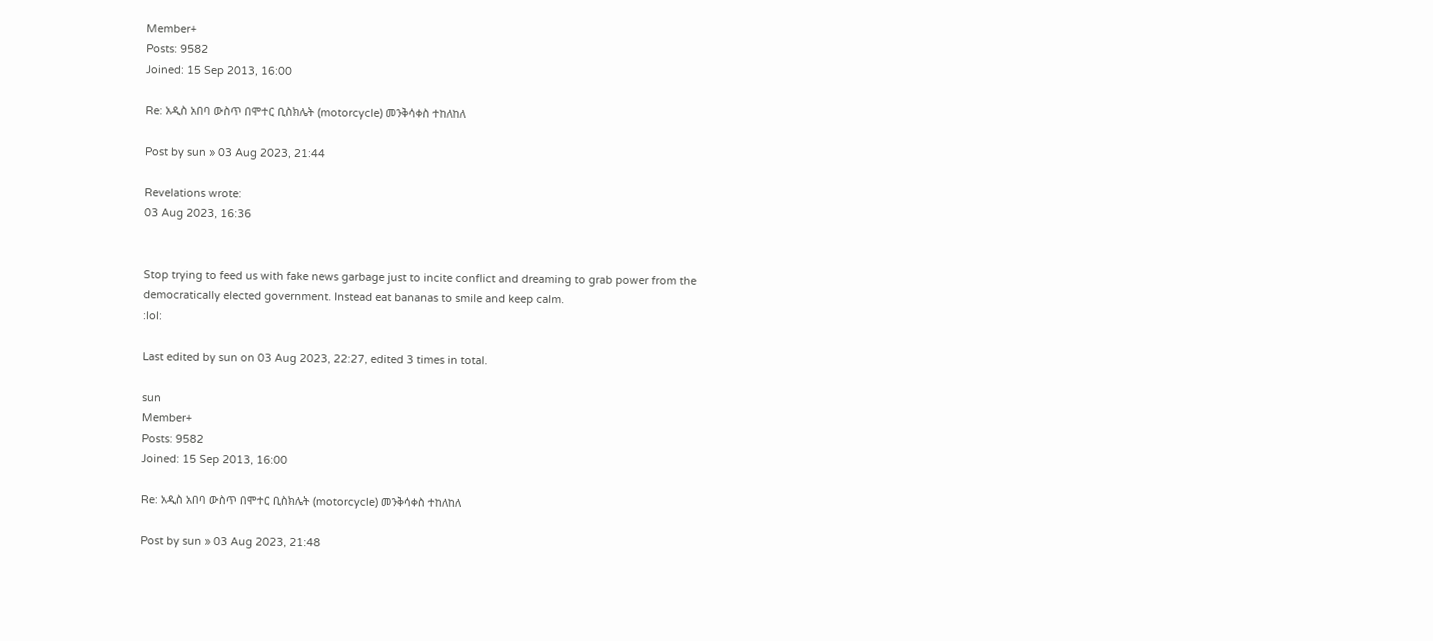Member+
Posts: 9582
Joined: 15 Sep 2013, 16:00

Re: አዲስ አበባ ውስጥ በሞተር ቢስክሌት (motorcycle) መንቅሳቀስ ተከለከለ

Post by sun » 03 Aug 2023, 21:44

Revelations wrote:
03 Aug 2023, 16:36


Stop trying to feed us with fake news garbage just to incite conflict and dreaming to grab power from the democratically elected government. Instead eat bananas to smile and keep calm.
:lol:

Last edited by sun on 03 Aug 2023, 22:27, edited 3 times in total.

sun
Member+
Posts: 9582
Joined: 15 Sep 2013, 16:00

Re: አዲስ አበባ ውስጥ በሞተር ቢስክሌት (motorcycle) መንቅሳቀስ ተከለከለ

Post by sun » 03 Aug 2023, 21:48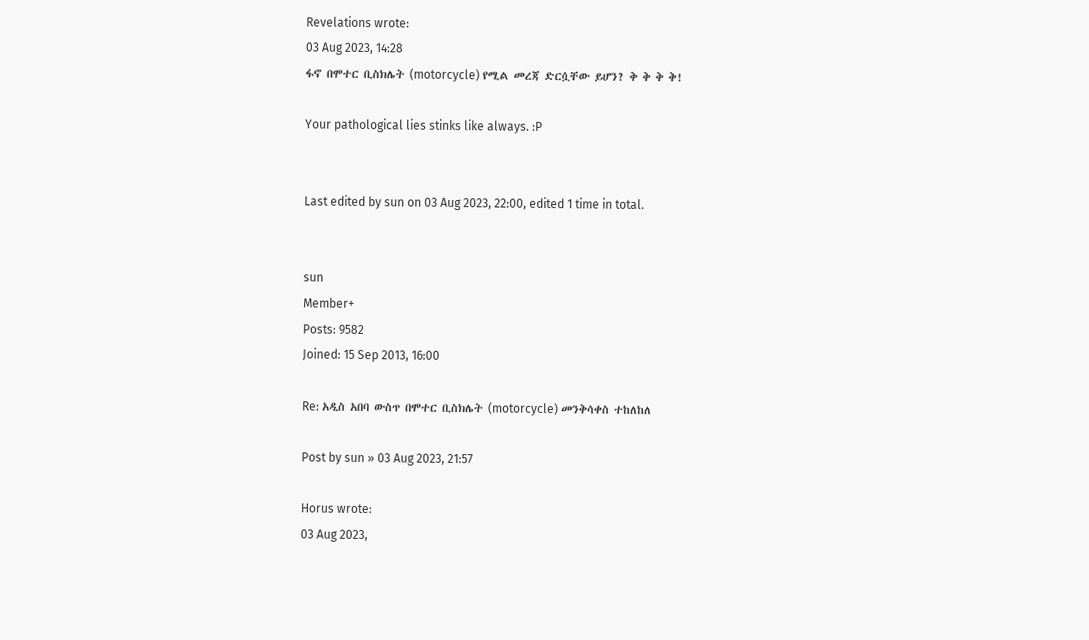Revelations wrote:
03 Aug 2023, 14:28
ፋኖ በሞተር ቢስክሌት (motorcycle) የሚል መረጃ ድርሷቸው ይሆን? ቅ ቅ ቅ ቅ!

Your pathological lies stinks like always. :P


Last edited by sun on 03 Aug 2023, 22:00, edited 1 time in total.


sun
Member+
Posts: 9582
Joined: 15 Sep 2013, 16:00

Re: አዲስ አበባ ውስጥ በሞተር ቢስክሌት (motorcycle) መንቅሳቀስ ተከለከለ

Post by sun » 03 Aug 2023, 21:57

Horus wrote:
03 Aug 2023,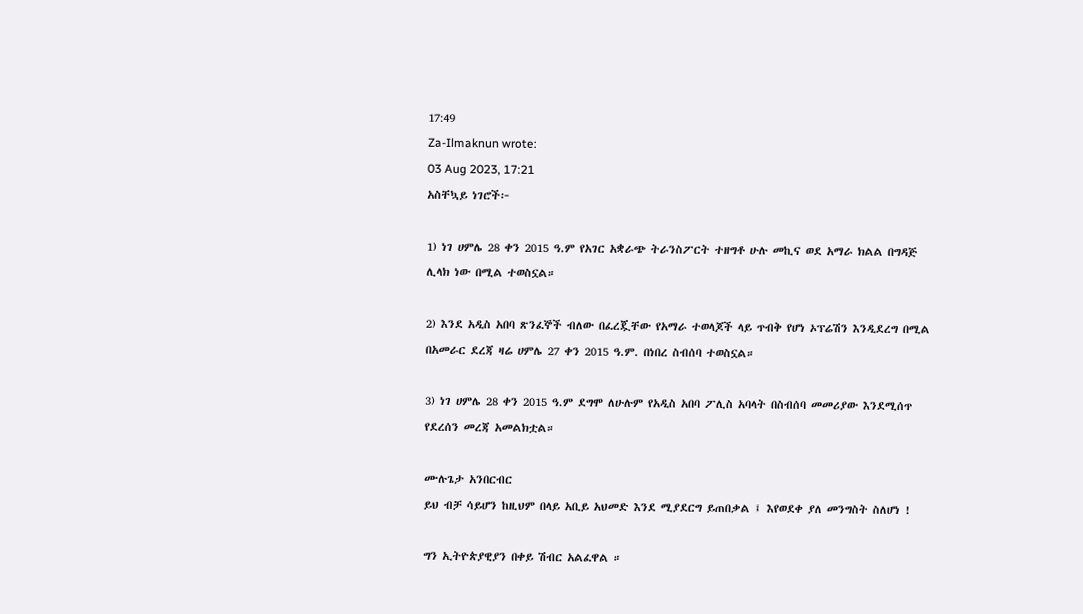17:49
Za-Ilmaknun wrote:
03 Aug 2023, 17:21
አስቸኳይ ነገሮች፦

1) ነገ ሀምሌ 28 ቀን 2015 ዓ.ም የአገር አቋራጭ ትራንስፖርት ተዘግቶ ሁሉ መኪና ወደ አማራ ክልል በግዳጅ ሊላክ ነው በሚል ተወስኗል።

2) እንደ አዲስ አበባ ጽንፈኞች ብለው በፈረጇቸው የአማራ ተወላጆች ላይ ጥብቅ የሆነ ኦፕሬሽን እንዲደረግ በሚል በአመራር ደረጃ ዛሬ ሀምሌ 27 ቀን 2015 ዓ.ም. በነበረ ስብሰባ ተወስኗል።

3) ነገ ሀምሌ 28 ቀን 2015 ዓ.ም ደግሞ ለሁሉም የአዲስ አበባ ፖሊስ አባላት በስብሰባ መመሪያው እንደሚሰጥ የደረሰን መረጃ አመልክቷል።

ሙሉጌታ አንበርብር
ይህ ብቻ ሳይሆን ከዚህም በላይ አቢይ አህመድ እንደ ሚያደርግ ይጠበቃል ፤ እየወደቀ ያለ መንግስት ስለሆነ !

ግን ኢትዮጵያዊያን በቀይ ሽብር አልፈዋል ።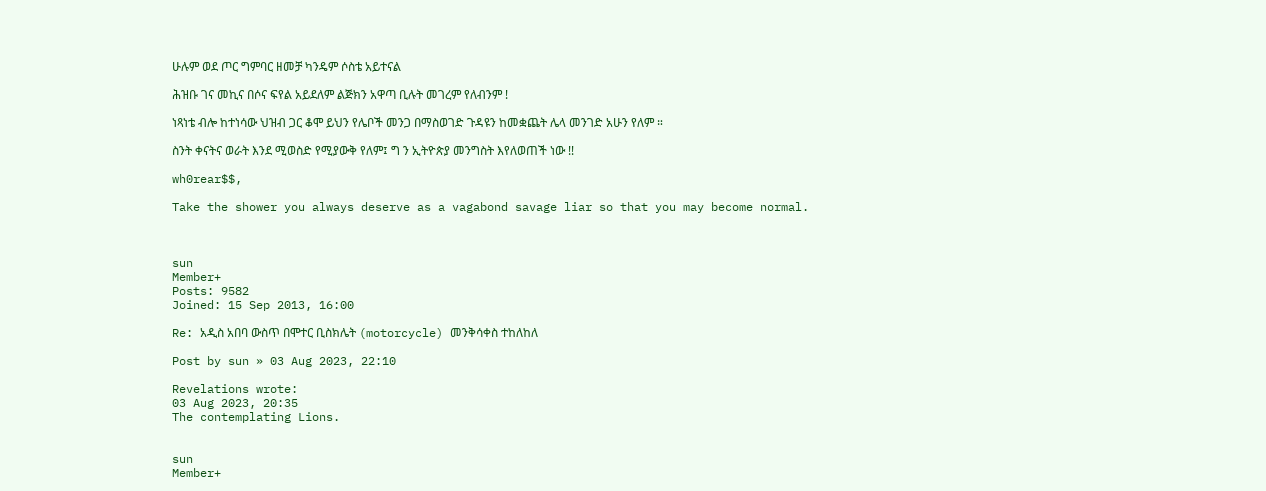ሁሉም ወደ ጦር ግምባር ዘመቻ ካንዴም ሶስቴ አይተናል

ሕዝቡ ገና መኪና በሶና ፍየል አይደለም ልጅክን አዋጣ ቢሉት መገረም የለብንም !

ነጻነቴ ብሎ ከተነሳው ህዝብ ጋር ቆሞ ይህን የሌቦች መንጋ በማስወገድ ጉዳዩን ከመቋጨት ሌላ መንገድ አሁን የለም ።

ስንት ቀናትና ወራት እንደ ሚወስድ የሚያውቅ የለም፤ ግ ን ኢትዮጵያ መንግስት እየለወጠች ነው !!

wh0rear$$,

Take the shower you always deserve as a vagabond savage liar so that you may become normal.



sun
Member+
Posts: 9582
Joined: 15 Sep 2013, 16:00

Re: አዲስ አበባ ውስጥ በሞተር ቢስክሌት (motorcycle) መንቅሳቀስ ተከለከለ

Post by sun » 03 Aug 2023, 22:10

Revelations wrote:
03 Aug 2023, 20:35
The contemplating Lions.


sun
Member+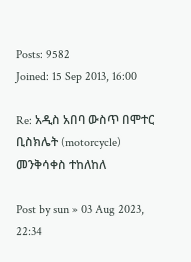Posts: 9582
Joined: 15 Sep 2013, 16:00

Re: አዲስ አበባ ውስጥ በሞተር ቢስክሌት (motorcycle) መንቅሳቀስ ተከለከለ

Post by sun » 03 Aug 2023, 22:34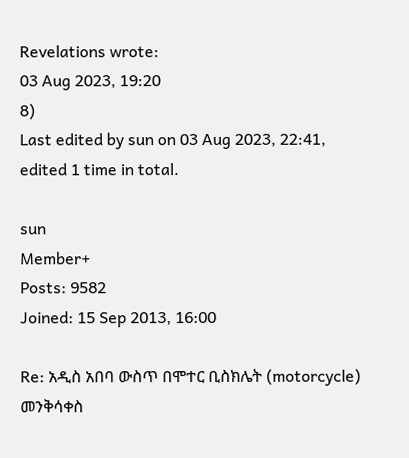Revelations wrote:
03 Aug 2023, 19:20
8)
Last edited by sun on 03 Aug 2023, 22:41, edited 1 time in total.

sun
Member+
Posts: 9582
Joined: 15 Sep 2013, 16:00

Re: አዲስ አበባ ውስጥ በሞተር ቢስክሌት (motorcycle) መንቅሳቀስ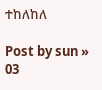ተከለከለ

Post by sun » 03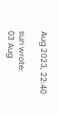Aug 2023, 22:40

sun wrote:
03 Aug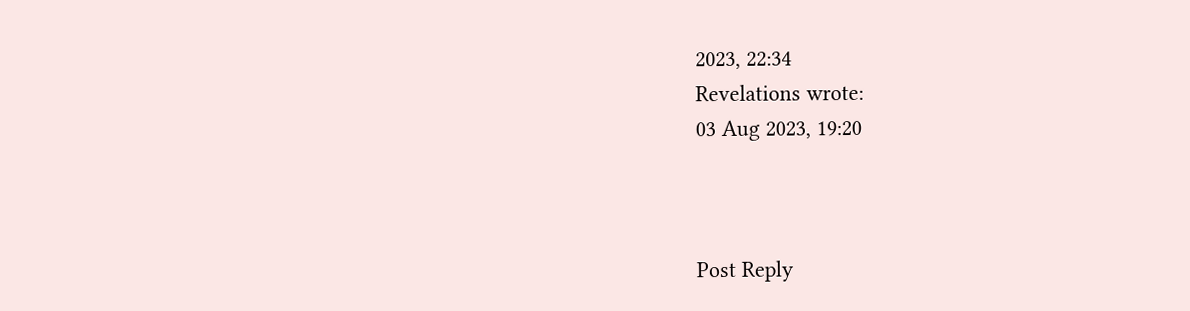2023, 22:34
Revelations wrote:
03 Aug 2023, 19:20



Post Reply